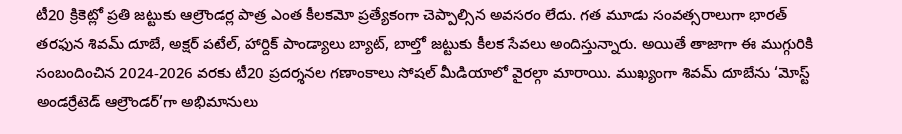టీ20 క్రికెట్లో ప్రతి జట్టుకు ఆల్రౌండర్ల పాత్ర ఎంత కీలకమో ప్రత్యేకంగా చెప్పాల్సిన అవసరం లేదు. గత మూడు సంవత్సరాలుగా భారత్ తరఫున శివమ్ దూబే, అక్షర్ పటేల్, హార్దిక్ పాండ్యాలు బ్యాట్, బాల్తో జట్టుకు కీలక సేవలు అందిస్తున్నారు. అయితే తాజాగా ఈ ముగ్గురికి సంబందించిన 2024-2026 వరకు టీ20 ప్రదర్శనల గణాంకాలు సోషల్ మీడియాలో వైరల్గా మారాయి. ముఖ్యంగా శివమ్ దూబేను ‘మోస్ట్ అండర్రేటెడ్ ఆల్రౌండర్’గా అభిమానులు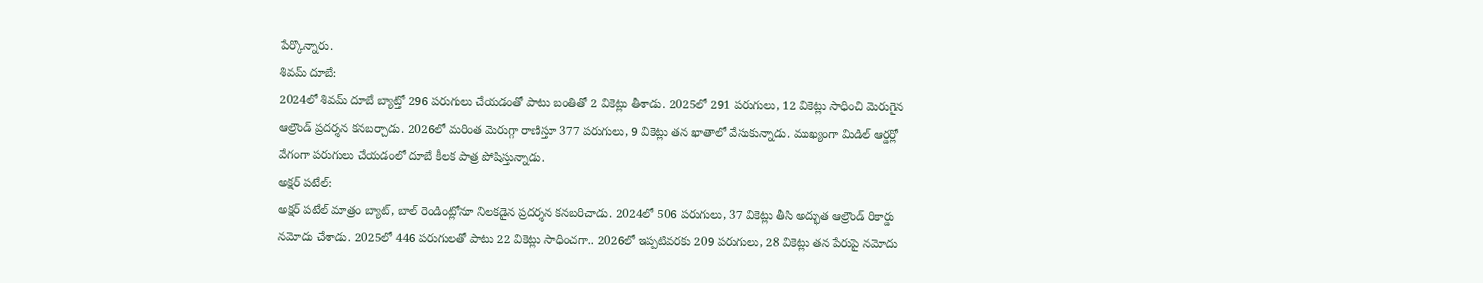పేర్కొన్నారు.
శివమ్ దూబే:
2024లో శివమ్ దూబే బ్యాట్తో 296 పరుగులు చేయడంతో పాటు బంతితో 2 వికెట్లు తీశాడు. 2025లో 291 పరుగులు, 12 వికెట్లు సాధించి మెరుగైన ఆల్రౌండ్ ప్రదర్శన కనబర్చాడు. 2026లో మరింత మెరుగ్గా రాణిస్తూ 377 పరుగులు, 9 వికెట్లు తన ఖాతాలో వేసుకున్నాడు. ముఖ్యంగా మిడిల్ ఆర్డర్లో వేగంగా పరుగులు చేయడంలో దూబే కీలక పాత్ర పోషిస్తున్నాడు.
అక్షర్ పటేల్:
అక్షర్ పటేల్ మాత్రం బ్యాట్, బాల్ రెండింట్లోనూ నిలకడైన ప్రదర్శన కనబరిచాడు. 2024లో 506 పరుగులు, 37 వికెట్లు తీసి అద్భుత ఆల్రౌండ్ రికార్డు నమోదు చేశాడు. 2025లో 446 పరుగులతో పాటు 22 వికెట్లు సాధించగా.. 2026లో ఇప్పటివరకు 209 పరుగులు, 28 వికెట్లు తన పేరుపై నమోదు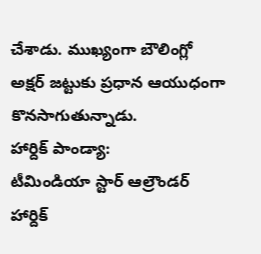చేశాడు. ముఖ్యంగా బౌలింగ్లో అక్షర్ జట్టుకు ప్రధాన ఆయుధంగా కొనసాగుతున్నాడు.
హార్దిక్ పాండ్యా:
టీమిండియా స్టార్ ఆల్రౌండర్ హార్దిక్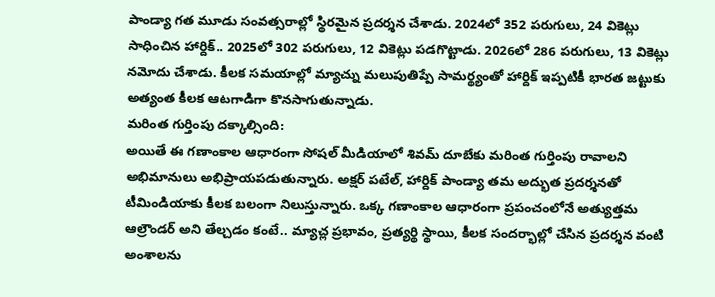పాండ్యా గత మూడు సంవత్సరాల్లో స్థిరమైన ప్రదర్శన చేశాడు. 2024లో 352 పరుగులు, 24 వికెట్లు సాధించిన హార్దిక్.. 2025లో 302 పరుగులు, 12 వికెట్లు పడగొట్టాడు. 2026లో 286 పరుగులు, 13 వికెట్లు నమోదు చేశాడు. కీలక సమయాల్లో మ్యాచ్ను మలుపుతిప్పే సామర్థ్యంతో హార్దిక్ ఇప్పటికీ భారత జట్టుకు అత్యంత కీలక ఆటగాడిగా కొనసాగుతున్నాడు.
మరింత గుర్తింపు దక్కాల్సింది:
అయితే ఈ గణాంకాల ఆధారంగా సోషల్ మీడియాలో శివమ్ దూబేకు మరింత గుర్తింపు రావాలని అభిమానులు అభిప్రాయపడుతున్నారు. అక్షర్ పటేల్, హార్దిక్ పాండ్యా తమ అద్భుత ప్రదర్శనతో టీమిండియాకు కీలక బలంగా నిలుస్తున్నారు. ఒక్క గణాంకాల ఆధారంగా ప్రపంచంలోనే అత్యుత్తమ ఆల్రౌండర్ అని తేల్చడం కంటే.. మ్యాచ్ల ప్రభావం, ప్రత్యర్థి స్థాయి, కీలక సందర్భాల్లో చేసిన ప్రదర్శన వంటి అంశాలను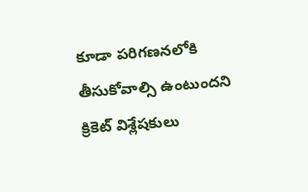కూడా పరిగణనలోకి తీసుకోవాల్సి ఉంటుందని క్రికెట్ విశ్లేషకులు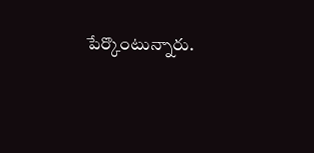పేర్కొంటున్నారు.